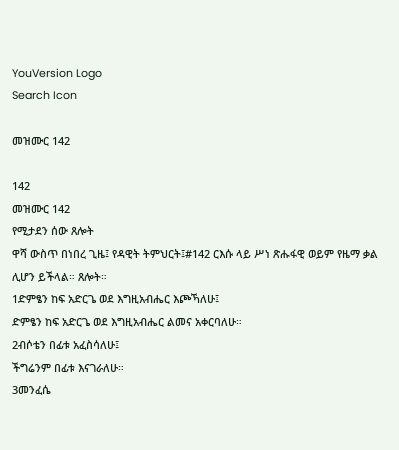YouVersion Logo
Search Icon

መዝሙር 142

142
መዝሙር 142
የሚታደን ሰው ጸሎት
ዋሻ ውስጥ በነበረ ጊዜ፤ የዳዊት ትምህርት፤#142 ርእሱ ላይ ሥነ ጽሑፋዊ ወይም የዜማ ቃል ሊሆን ይችላል። ጸሎት።
1ድምፄን ከፍ አድርጌ ወደ እግዚአብሔር እጮኻለሁ፤
ድምፄን ከፍ አድርጌ ወደ እግዚአብሔር ልመና አቀርባለሁ።
2ብሶቴን በፊቱ አፈስሳለሁ፤
ችግሬንም በፊቱ እናገራለሁ።
3መንፈሴ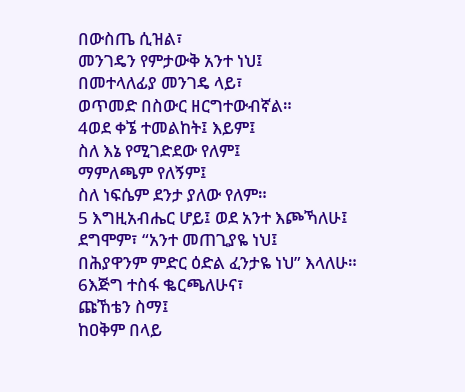በውስጤ ሲዝል፣
መንገዴን የምታውቅ አንተ ነህ፤
በመተላለፊያ መንገዴ ላይ፣
ወጥመድ በስውር ዘርግተውብኛል።
4ወደ ቀኜ ተመልከት፤ እይም፤
ስለ እኔ የሚገድደው የለም፤
ማምለጫም የለኝም፤
ስለ ነፍሴም ደንታ ያለው የለም።
5 እግዚአብሔር ሆይ፤ ወደ አንተ እጮኻለሁ፤
ደግሞም፣ “አንተ መጠጊያዬ ነህ፤
በሕያዋንም ምድር ዕድል ፈንታዬ ነህ” እላለሁ።
6እጅግ ተስፋ ቈርጫለሁና፣
ጩኸቴን ስማ፤
ከዐቅም በላይ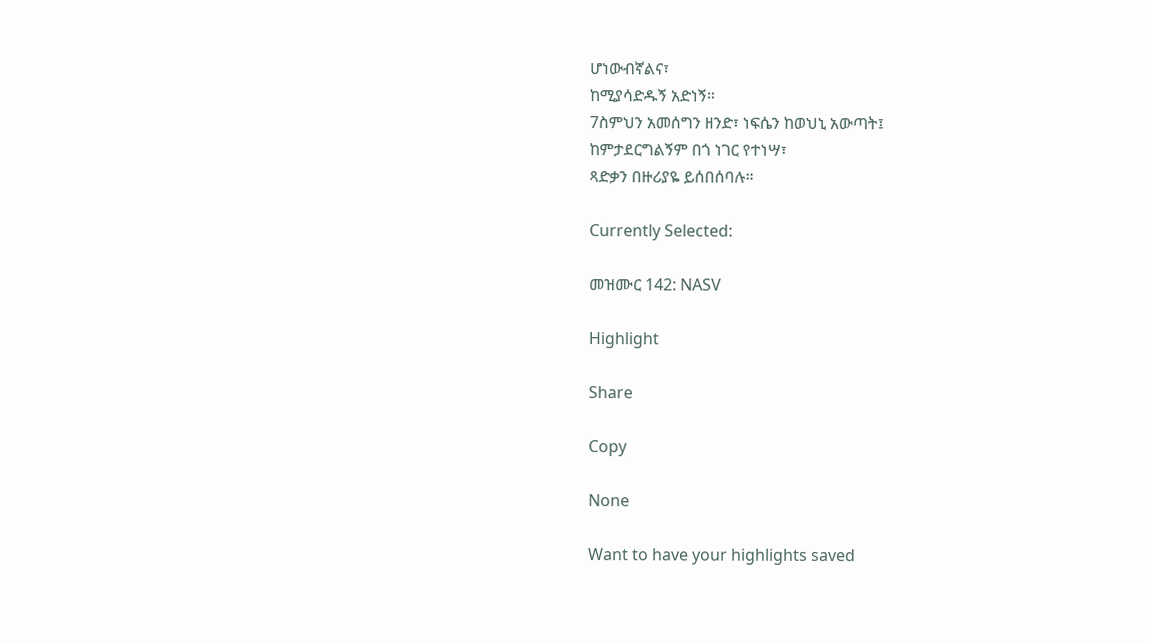ሆነውብኛልና፣
ከሚያሳድዱኝ አድነኝ።
7ስምህን አመሰግን ዘንድ፣ ነፍሴን ከወህኒ አውጣት፤
ከምታደርግልኝም በጎ ነገር የተነሣ፣
ጻድቃን በዙሪያዬ ይሰበሰባሉ።

Currently Selected:

መዝሙር 142: NASV

Highlight

Share

Copy

None

Want to have your highlights saved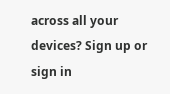across all your devices? Sign up or sign in